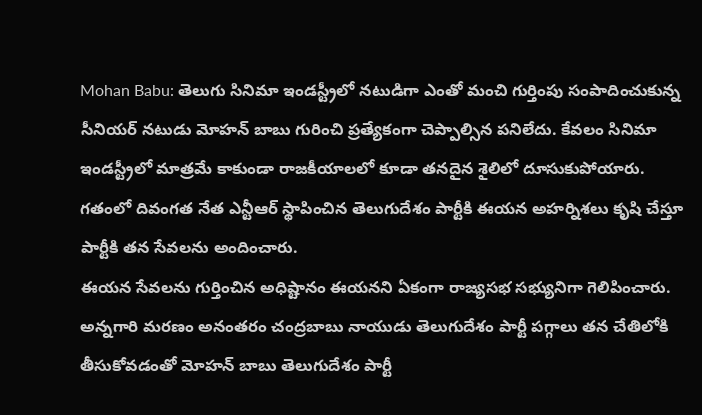Mohan Babu: తెలుగు సినిమా ఇండస్ట్రీలో నటుడిగా ఎంతో మంచి గుర్తింపు సంపాదించుకున్న సీనియర్ నటుడు మోహన్ బాబు గురించి ప్రత్యేకంగా చెప్పాల్సిన పనిలేదు. కేవలం సినిమా ఇండస్ట్రీలో మాత్రమే కాకుండా రాజకీయాలలో కూడా తనదైన శైలిలో దూసుకుపోయారు. గతంలో దివంగత నేత ఎన్టీఆర్ స్థాపించిన తెలుగుదేశం పార్టీకి ఈయన అహర్నిశలు కృషి చేస్తూ పార్టీకి తన సేవలను అందించారు.
ఈయన సేవలను గుర్తించిన అధిష్టానం ఈయనని ఏకంగా రాజ్యసభ సభ్యునిగా గెలిపించారు. అన్నగారి మరణం అనంతరం చంద్రబాబు నాయుడు తెలుగుదేశం పార్టీ పగ్గాలు తన చేతిలోకి తీసుకోవడంతో మోహన్ బాబు తెలుగుదేశం పార్టీ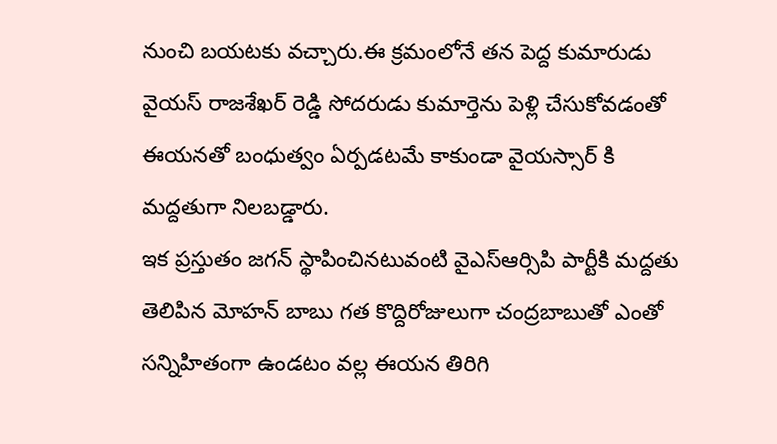నుంచి బయటకు వచ్చారు.ఈ క్రమంలోనే తన పెద్ద కుమారుడు వైయస్ రాజశేఖర్ రెడ్డి సోదరుడు కుమార్తెను పెళ్లి చేసుకోవడంతో ఈయనతో బంధుత్వం ఏర్పడటమే కాకుండా వైయస్సార్ కి మద్దతుగా నిలబడ్డారు.
ఇక ప్రస్తుతం జగన్ స్థాపించినటువంటి వైఎస్ఆర్సిపి పార్టీకి మద్దతు తెలిపిన మోహన్ బాబు గత కొద్దిరోజులుగా చంద్రబాబుతో ఎంతో సన్నిహితంగా ఉండటం వల్ల ఈయన తిరిగి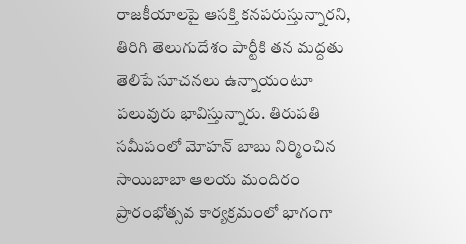రాజకీయాలపై ఆసక్తి కనపరుస్తున్నారని, తిరిగి తెలుగుదేశం పార్టీకి తన మద్దతు తెలిపే సూచనలు ఉన్నాయంటూ పలువురు భావిస్తున్నారు. తిరుపతి సమీపంలో మోహన్ బాబు నిర్మించిన సాయిబాబా ఆలయ మందిరం ప్రారంభోత్సవ కార్యక్రమంలో భాగంగా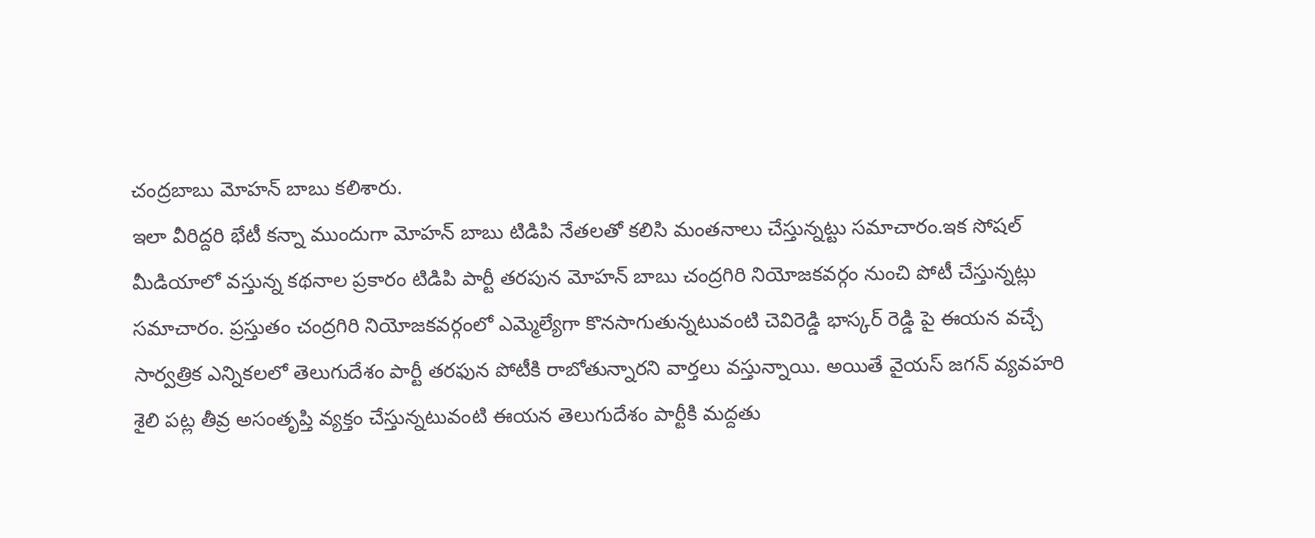చంద్రబాబు మోహన్ బాబు కలిశారు.
ఇలా వీరిద్దరి భేటీ కన్నా ముందుగా మోహన్ బాబు టిడిపి నేతలతో కలిసి మంతనాలు చేస్తున్నట్టు సమాచారం.ఇక సోషల్ మీడియాలో వస్తున్న కథనాల ప్రకారం టిడిపి పార్టీ తరపున మోహన్ బాబు చంద్రగిరి నియోజకవర్గం నుంచి పోటీ చేస్తున్నట్లు సమాచారం. ప్రస్తుతం చంద్రగిరి నియోజకవర్గంలో ఎమ్మెల్యేగా కొనసాగుతున్నటువంటి చెవిరెడ్డి భాస్కర్ రెడ్డి పై ఈయన వచ్చే సార్వత్రిక ఎన్నికలలో తెలుగుదేశం పార్టీ తరఫున పోటీకి రాబోతున్నారని వార్తలు వస్తున్నాయి. అయితే వైయస్ జగన్ వ్యవహరి శైలి పట్ల తీవ్ర అసంతృప్తి వ్యక్తం చేస్తున్నటువంటి ఈయన తెలుగుదేశం పార్టీకి మద్దతు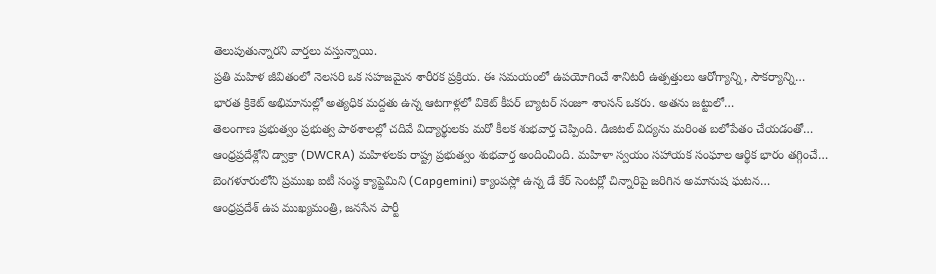తెలుపుతున్నారని వార్తలు వస్తున్నాయి.
ప్రతి మహిళ జీవితంలో నెలసరి ఒక సహజమైన శారీరక ప్రక్రియ. ఈ సమయంలో ఉపయోగించే శానిటరీ ఉత్పత్తులు ఆరోగ్యాన్ని, సౌకర్యాన్ని…
భారత క్రికెట్ అభిమానుల్లో అత్యధిక మద్దతు ఉన్న ఆటగాళ్లలో వికెట్ కీపర్ బ్యాటర్ సంజూ శాంసన్ ఒకరు. అతను జట్టులో…
తెలంగాణ ప్రభుత్వం ప్రభుత్వ పాఠశాలల్లో చదివే విద్యార్థులకు మరో కీలక శుభవార్త చెప్పింది. డిజిటల్ విద్యను మరింత బలోపేతం చేయడంతో…
ఆంధ్రప్రదేశ్లోని డ్వాక్రా (DWCRA) మహిళలకు రాష్ట్ర ప్రభుత్వం శుభవార్త అందించింది. మహిళా స్వయం సహాయక సంఘాల ఆర్థిక భారం తగ్గించే…
బెంగళూరులోని ప్రముఖ ఐటీ సంస్థ క్యాప్జెమిని (Capgemini) క్యాంపస్లో ఉన్న డే కేర్ సెంటర్లో చిన్నారిపై జరిగిన అమానుష ఘటన…
ఆంధ్రప్రదేశ్ ఉప ముఖ్యమంత్రి, జనసేన పార్టీ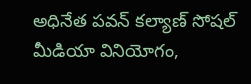అధినేత పవన్ కల్యాణ్ సోషల్ మీడియా వినియోగం,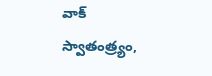వాక్ స్వాతంత్ర్యం,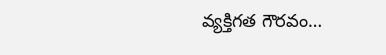వ్యక్తిగత గౌరవం…